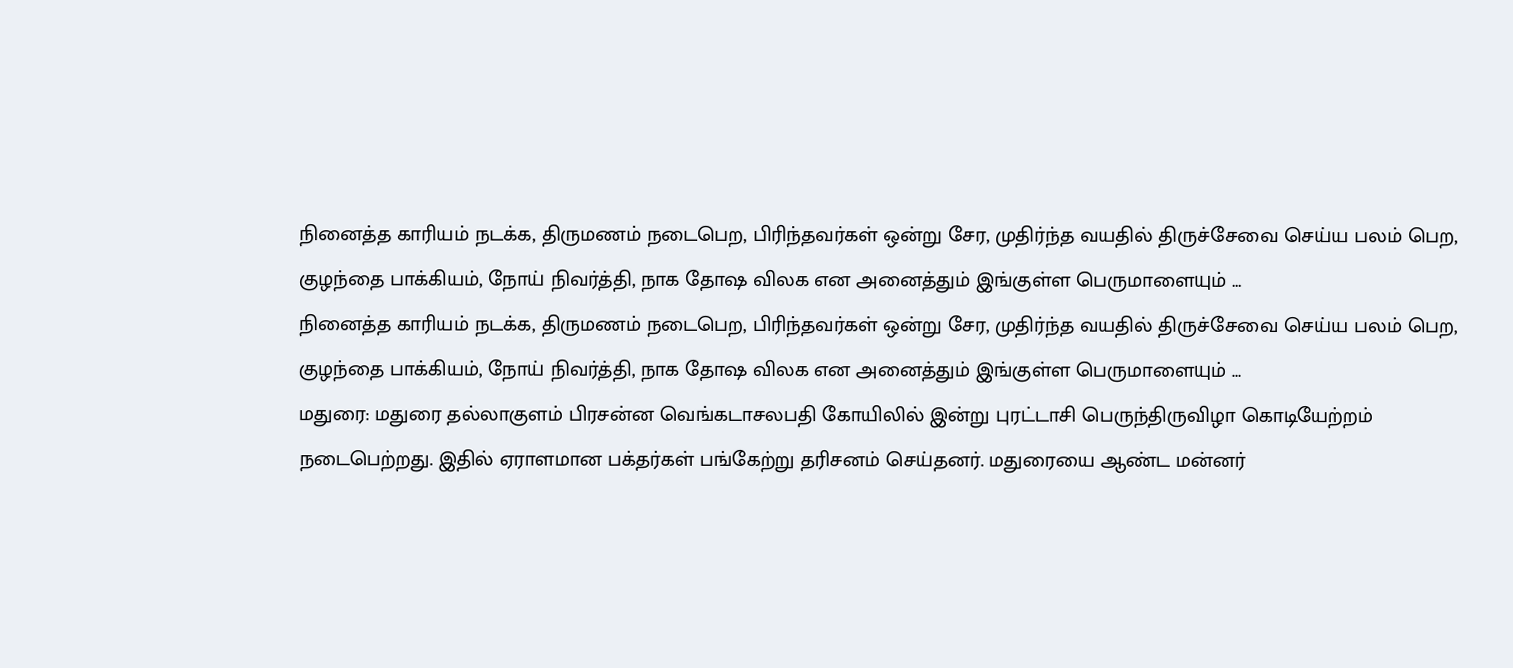நினைத்த காரியம் நடக்க, திருமணம் நடைபெற, பிரிந்தவர்கள் ஒன்று சேர, முதிர்ந்த வயதில் திருச்சேவை செய்ய பலம் பெற, குழந்தை பாக்கியம், நோய் நிவர்த்தி, நாக தோஷ விலக என அனைத்தும் இங்குள்ள பெருமாளையும் …
நினைத்த காரியம் நடக்க, திருமணம் நடைபெற, பிரிந்தவர்கள் ஒன்று சேர, முதிர்ந்த வயதில் திருச்சேவை செய்ய பலம் பெற, குழந்தை பாக்கியம், நோய் நிவர்த்தி, நாக தோஷ விலக என அனைத்தும் இங்குள்ள பெருமாளையும் …
மதுரை: மதுரை தல்லாகுளம் பிரசன்ன வெங்கடாசலபதி கோயிலில் இன்று புரட்டாசி பெருந்திருவிழா கொடியேற்றம் நடைபெற்றது. இதில் ஏராளமான பக்தர்கள் பங்கேற்று தரிசனம் செய்தனர். மதுரையை ஆண்ட மன்னர்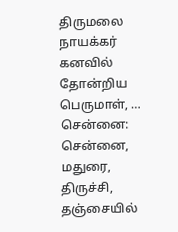திருமலை நாயக்கர் கனவில் தோன்றிய பெருமாள், …
சென்னை: சென்னை, மதுரை, திருச்சி, தஞ்சையில்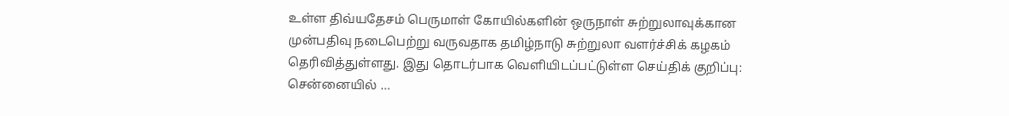உள்ள திவ்யதேசம் பெருமாள் கோயில்களின் ஒருநாள் சுற்றுலாவுக்கான முன்பதிவு நடைபெற்று வருவதாக தமிழ்நாடு சுற்றுலா வளர்ச்சிக் கழகம் தெரிவித்துள்ளது. இது தொடர்பாக வெளியிடப்பட்டுள்ள செய்திக் குறிப்பு: சென்னையில் …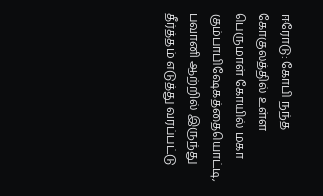ஈரோடு: கோபி நந்த கோகுலத்தில் உள்ள பெருமாள் கோயில் மகா கும்பாபிஷேகத்தையொட்டி, பவானி ஆற்றில் இருந்து தீர்த்தம் எடுத்து வரப்பட்டு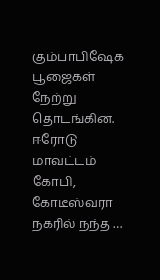கும்பாபிஷேக பூஜைகள் நேற்று தொடங்கின. ஈரோடு மாவட்டம் கோபி, கோடீஸ்வரா நகரில் நந்த …